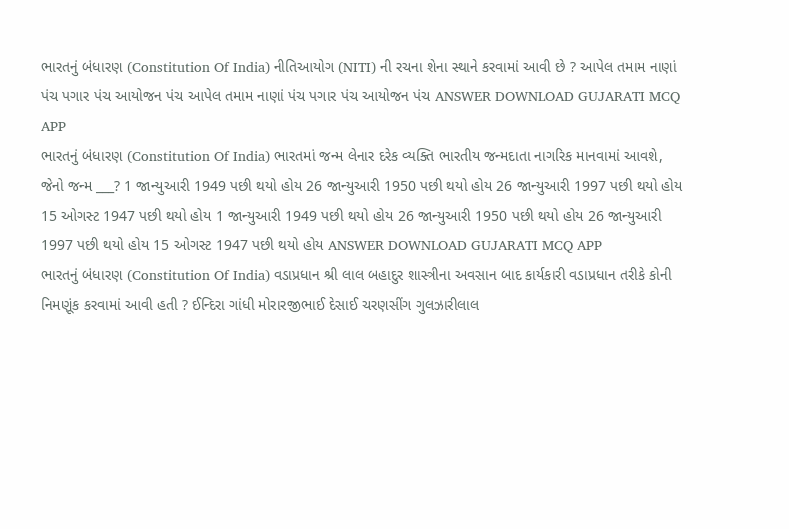ભારતનું બંધારણ (Constitution Of India) નીતિઆયોગ (NITI) ની રચના શેના સ્થાને કરવામાં આવી છે ? આપેલ તમામ નાણાં પંચ પગાર પંચ આયોજન પંચ આપેલ તમામ નાણાં પંચ પગાર પંચ આયોજન પંચ ANSWER DOWNLOAD GUJARATI MCQ APP
ભારતનું બંધારણ (Constitution Of India) ભારતમાં જન્મ લેનાર દરેક વ્યક્તિ ભારતીય જન્મદાતા નાગરિક માનવામાં આવશે, જેનો જન્મ ___? 1 જાન્યુઆરી 1949 પછી થયો હોય 26 જાન્યુઆરી 1950 પછી થયો હોય 26 જાન્યુઆરી 1997 પછી થયો હોય 15 ઓગસ્ટ 1947 પછી થયો હોય 1 જાન્યુઆરી 1949 પછી થયો હોય 26 જાન્યુઆરી 1950 પછી થયો હોય 26 જાન્યુઆરી 1997 પછી થયો હોય 15 ઓગસ્ટ 1947 પછી થયો હોય ANSWER DOWNLOAD GUJARATI MCQ APP
ભારતનું બંધારણ (Constitution Of India) વડાપ્રધાન શ્રી લાલ બહાદુર શાસ્ત્રીના અવસાન બાદ કાર્યકારી વડાપ્રધાન તરીકે કોની નિમણૂંક કરવામાં આવી હતી ? ઈન્દિરા ગાંધી મોરારજીભાઈ દેસાઈ ચરણસીંગ ગુલઝારીલાલ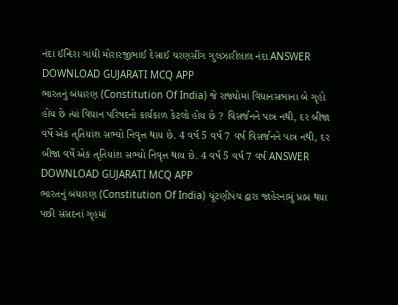નંદા ઈન્દિરા ગાંધી મોરારજીભાઈ દેસાઈ ચરણસીંગ ગુલઝારીલાલ નંદા ANSWER DOWNLOAD GUJARATI MCQ APP
ભારતનું બંધારણ (Constitution Of India) જે રાજ્યોમાં વિધાનસભાના બે ગૃહો હોય છે ત્યાં વિધાન પરિષદનો કાર્યકાળ કેટલો હોય છે ? વિસર્જનને પાત્ર નથી, દર બીજા વર્ષે એક તૃતિયાંશ સભ્યો નિવૃત્ત થાય છે. 4 વર્ષ 5 વર્ષ 7 વર્ષ વિસર્જનને પાત્ર નથી, દર બીજા વર્ષે એક તૃતિયાંશ સભ્યો નિવૃત્ત થાય છે. 4 વર્ષ 5 વર્ષ 7 વર્ષ ANSWER DOWNLOAD GUJARATI MCQ APP
ભારતનું બંધારણ (Constitution Of India) ચૂંટણીપંચ દ્વારા જાહેરનામું પ્રાપ્ત થયા પછી સંસદનાં ગૃહમાં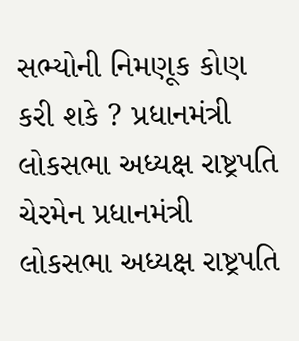સભ્યોની નિમણૂક કોણ કરી શકે ? પ્રધાનમંત્રી લોકસભા અધ્યક્ષ રાષ્ટ્રપતિ ચેરમેન પ્રધાનમંત્રી લોકસભા અધ્યક્ષ રાષ્ટ્રપતિ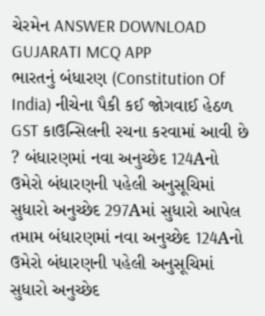ચેરમેન ANSWER DOWNLOAD GUJARATI MCQ APP
ભારતનું બંધારણ (Constitution Of India) નીચેના પૈકી કઈ જોગવાઈ હેઠળ GST કાઉન્સિલની રચના કરવામાં આવી છે ? બંધારણમાં નવા અનુચ્છેદ 124Aનો ઉમેરો બંધારણની પહેલી અનુસૂચિમાં સુધારો અનુચ્છેદ 297Aમાં સુધારો આપેલ તમામ બંધારણમાં નવા અનુચ્છેદ 124Aનો ઉમેરો બંધારણની પહેલી અનુસૂચિમાં સુધારો અનુચ્છેદ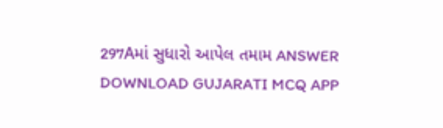297Aમાં સુધારો આપેલ તમામ ANSWER DOWNLOAD GUJARATI MCQ APP